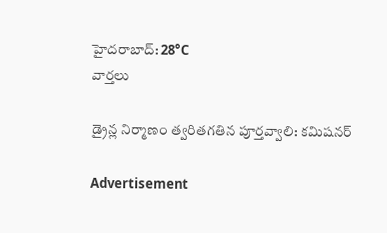హైదరాబాద్: 28°C
వార్తలు

డ్రైన్ల నిర్మాణం త్వరితగతిన పూర్తవ్వాలి: కమిషనర్

Advertisement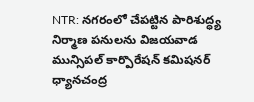NTR: నగరంలో చేపట్టిన పారిశుద్ధ్య నిర్మాణ పనులను విజయవాడ మున్సిపల్ కార్పొరేషన్ కమిషనర్ ధ్యానచంద్ర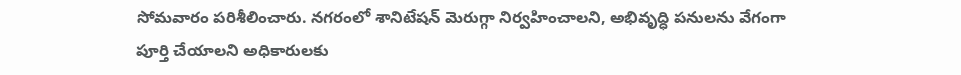సోమవారం పరిశీలించారు. నగరంలో శానిటేషన్ మెరుగ్గా నిర్వహించాలని, అభివృద్ధి పనులను వేగంగా పూర్తి చేయాలని అధికారులకు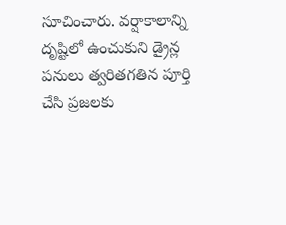సూచించారు. వర్షాకాలాన్ని దృష్టిలో ఉంచుకుని డ్రైన్ల పనులు త్వరితగతిన పూర్తి చేసి ప్రజలకు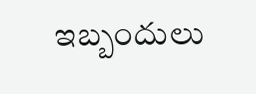ఇబ్బందులు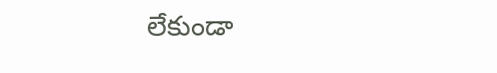లేకుండా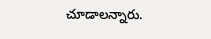చూడాలన్నారు.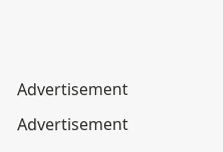Advertisement

Advertisement